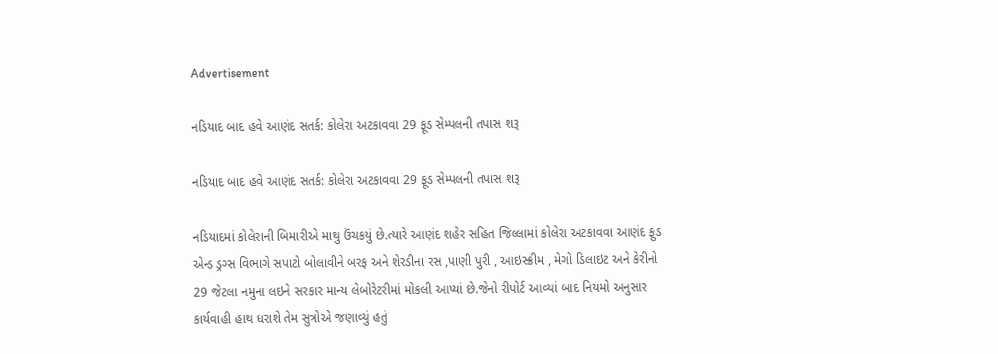Advertisement

નડિયાદ બાદ હવે આણંદ સતર્ક: કોલેરા અટકાવવા 29 ફૂડ સેમ્પલની તપાસ શરૂ

નડિયાદ બાદ હવે આણંદ સતર્ક: કોલેરા અટકાવવા 29 ફૂડ સેમ્પલની તપાસ શરૂ

નડિયાદમાં કોલેરાની બિમારીએ માથુ ઉંચકયું છે.ત્યારે આણંદ શહેર સહિત જિલ્લામાં કોલેરા અટકાવવા આણંદ ફુડ એન્ડ ડ્રગ્સ વિભાગે સપાટો બોલાવીને બરફ અને શેરડીના રસ ,પાણી પુરી , આઇસ્ક્રીમ , મેગો ડિલાઇટ અને કેરીનો 29 જેટલા નમુના લઇને સરકાર માન્ય લેબોરેટરીમાં મોકલી આપ્યાં છે.જેનો રીપોર્ટ આવ્યાં બાદ નિયમો અનુસાર કાર્યવાહી હાથ ધરાશે તેમ સુત્રોએ જણાવ્યું હતું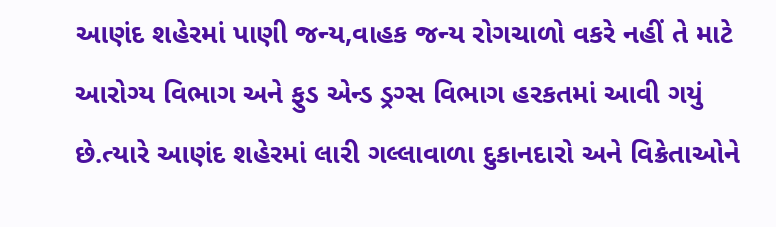આણંદ શહેરમાં પાણી જન્ય,વાહક જન્ય રોગચાળો વકરે નહીં તે માટે આરોગ્ય વિભાગ અને ફુડ એન્ડ ડ્રગ્સ વિભાગ હરકતમાં આવી ગયું છે.ત્યારે આણંદ શહેરમાં લારી ગલ્લાવાળા દુકાનદારો અને વિક્રેતાઓને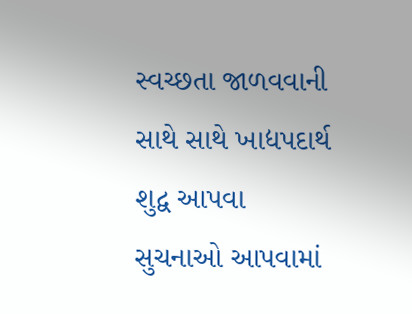સ્વચ્છતા જાળવવાની સાથે સાથે ખાદ્યપદાર્થ શુદ્વ આપવા સુચનાઓ આપવામાં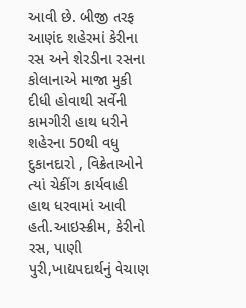આવી છે. બીજી તરફ આણંદ શહેરમાં કેરીના રસ અને શેરડીના રસના કોલાનાએ માજા મુકી દીધી હોવાથી સર્વેની કામગીરી હાથ ધરીને શહેરના 50થી વધુ દુકાનદારો , વિક્રેતાઓને ત્યાં ચેકીંગ કાર્યવાહી હાથ ધરવામાં આવી હતી.આઇસ્ક્રીમ, કેરીનો રસ, પાણી પુરી,ખાદ્યપદાર્થનું વેચાણ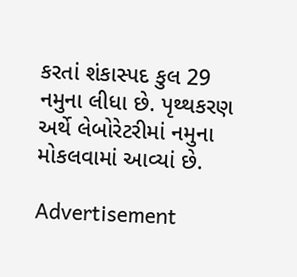કરતાં શંકાસ્પદ કુલ 29 નમુના લીધા છે. પૃથ્થકરણ અર્થે લેબોરેટરીમાં નમુના મોકલવામાં આવ્યાં છે.

Advertisement